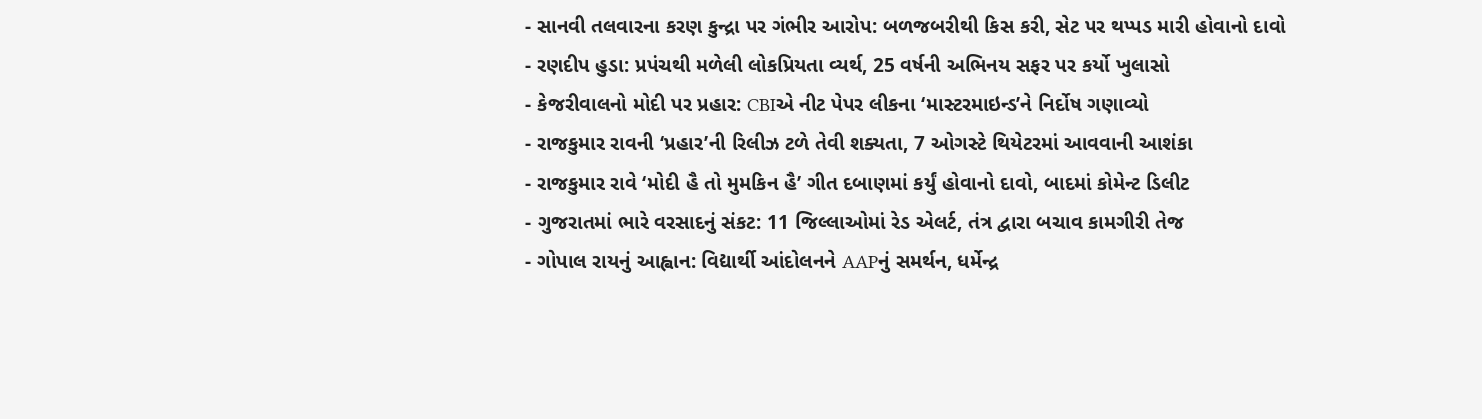- સાનવી તલવારના કરણ કુન્દ્રા પર ગંભીર આરોપ: બળજબરીથી કિસ કરી, સેટ પર થપ્પડ મારી હોવાનો દાવો
- રણદીપ હુડા: પ્રપંચથી મળેલી લોકપ્રિયતા વ્યર્થ, 25 વર્ષની અભિનય સફર પર કર્યો ખુલાસો
- કેજરીવાલનો મોદી પર પ્રહાર: CBIએ નીટ પેપર લીકના ‘માસ્ટરમાઇન્ડ’ને નિર્દોષ ગણાવ્યો
- રાજકુમાર રાવની ‘પ્રહાર’ની રિલીઝ ટળે તેવી શક્યતા, 7 ઓગસ્ટે થિયેટરમાં આવવાની આશંકા
- રાજકુમાર રાવે ‘મોદી હૈ તો મુમકિન હૈ’ ગીત દબાણમાં કર્યું હોવાનો દાવો, બાદમાં કોમેન્ટ ડિલીટ
- ગુજરાતમાં ભારે વરસાદનું સંકટ: 11 જિલ્લાઓમાં રેડ એલર્ટ, તંત્ર દ્વારા બચાવ કામગીરી તેજ
- ગોપાલ રાયનું આહ્વાન: વિદ્યાર્થી આંદોલનને AAPનું સમર્થન, ધર્મેન્દ્ર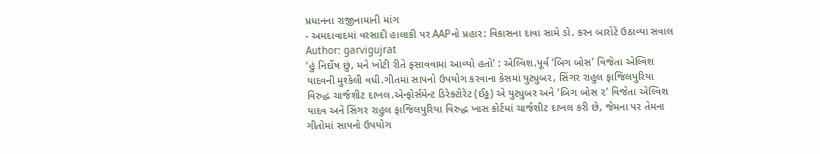પ્રધાનના રાજીનામાની માંગ
- અમદાવાદમાં વરસાદી હાલાકી પર AAPનો પ્રહાર: વિકાસના દાવા સામે ડો. કરન બારોટે ઉઠાવ્યા સવાલ
Author: garvigujrat
‘હું નિર્દોષ છું, મને ખોટી રીતે ફસાવવામાં આવ્યો હતો’ : એલ્વિશ.પૂર્વ ‘બિગ બોસ’ વિજેતા એલ્વિશ યાદવની મુશ્કેલી વધી.ગીતમાં સાપનો ઉપયોગ કરવાના કેસમાં યુટ્યુબર, સિંગર રાહુલ ફાજિલપુરિયા વિરુદ્ધ ચાર્જશીટ દાખલ.એન્ફોર્સમેન્ટ ડિરેક્ટોરેટ (ઈડ્ઢ) એ યુટ્યુબર અને ‘બિગ બોસ ૨’ વિજેતા એલ્વિશ યાદવ અને સિંગર રાહુલ ફાજિલપુરિયા વિરુદ્ધ ખાસ કોર્ટમાં ચાર્જશીટ દાખલ કરી છે, જેમના પર તેમના ગીતોમાં સાપનો ઉપયોગ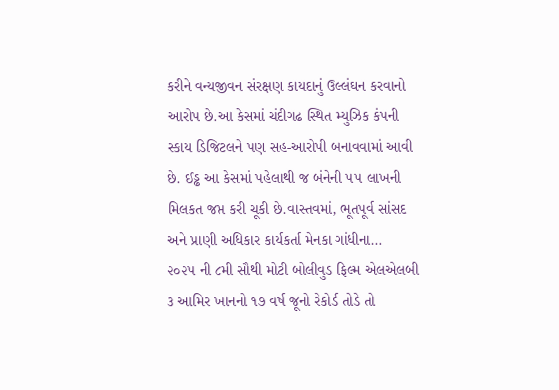કરીને વન્યજીવન સંરક્ષણ કાયદાનું ઉલ્લંઘન કરવાનો આરોપ છે.આ કેસમાં ચંદીગઢ સ્થિત મ્યુઝિક કંપની સ્કાય ડિજિટલને પણ સહ-આરોપી બનાવવામાં આવી છે. ઈડ્ઢ આ કેસમાં પહેલાથી જ બંનેની ૫૫ લાખની મિલકત જપ્ત કરી ચૂકી છે.વાસ્તવમાં, ભૂતપૂર્વ સાંસદ અને પ્રાણી અધિકાર કાર્યકર્તા મેનકા ગાંધીના…
૨૦૨૫ ની ૮મી સૌથી મોટી બોલીવુડ ફિલ્મ એલએલબી ૩ આમિર ખાનનો ૧૭ વર્ષ જૂનો રેકોર્ડ તોડે તો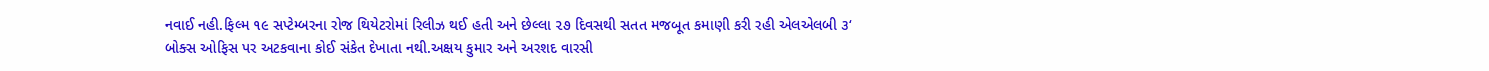નવાઈ નહી.ફિલ્મ ૧૯ સપ્ટેમ્બરના રોજ થિયેટરોમાં રિલીઝ થઈ હતી અને છેલ્લા ૨૭ દિવસથી સતત મજબૂત કમાણી કરી રહી એલએલબી ૩‘ બોક્સ ઓફિસ પર અટકવાના કોઈ સંકેત દેખાતા નથી.અક્ષય કુમાર અને અરશદ વારસી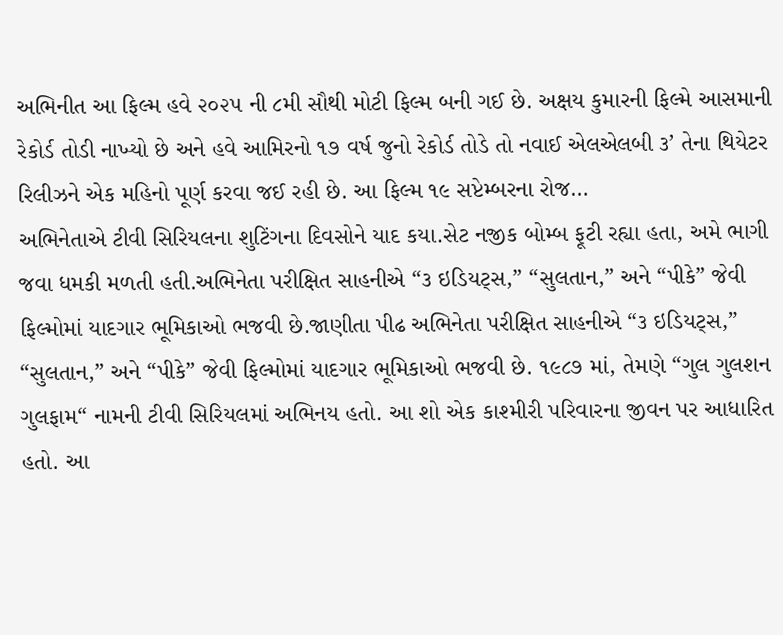અભિનીત આ ફિલ્મ હવે ૨૦૨૫ ની ૮મી સૌથી મોટી ફિલ્મ બની ગઈ છે. અક્ષય કુમારની ફિલ્મે આસમાની રેકોર્ડ તોડી નાખ્યો છે અને હવે આમિરનો ૧૭ વર્ષ જુનો રેકોર્ડ તોડે તો નવાઈ એલએલબી ૩’ તેના થિયેટર રિલીઝને એક મહિનો પૂર્ણ કરવા જઈ રહી છે. આ ફિલ્મ ૧૯ સપ્ટેમ્બરના રોજ…
અભિનેતાએ ટીવી સિરિયલના શુટિંગના દિવસોને યાદ કયા.સેટ નજીક બોમ્બ ફૂટી રહ્યા હતા, અમે ભાગી જવા ધમકી મળતી હતી.અભિનેતા પરીક્ષિત સાહનીએ “૩ ઇડિયટ્સ,” “સુલતાન,” અને “પીકે” જેવી ફિલ્મોમાં યાદગાર ભૂમિકાઓ ભજવી છે.જાણીતા પીઢ અભિનેતા પરીક્ષિત સાહનીએ “૩ ઇડિયટ્સ,” “સુલતાન,” અને “પીકે” જેવી ફિલ્મોમાં યાદગાર ભૂમિકાઓ ભજવી છે. ૧૯૮૭ માં, તેમણે “ગુલ ગુલશન ગુલફામ“ નામની ટીવી સિરિયલમાં અભિનય હતો. આ શો એક કાશ્મીરી પરિવારના જીવન પર આધારિત હતો. આ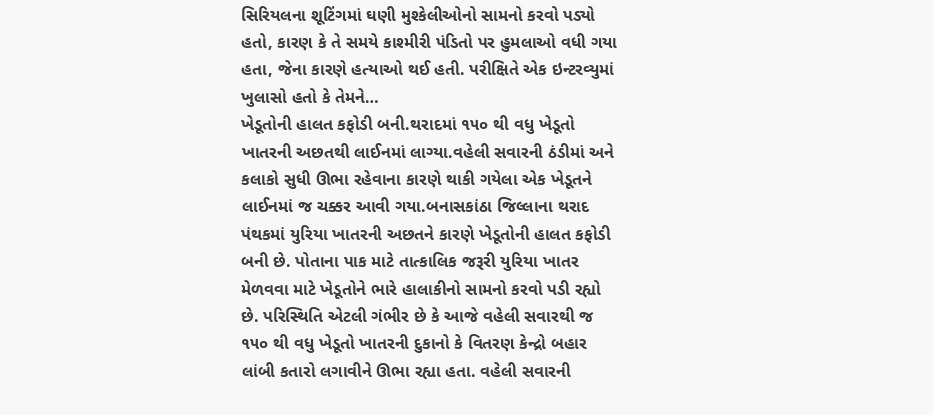સિરિયલના શૂટિંગમાં ઘણી મુશ્કેલીઓનો સામનો કરવો પડ્યો હતો, કારણ કે તે સમયે કાશ્મીરી પંડિતો પર હુમલાઓ વધી ગયા હતા, જેના કારણે હત્યાઓ થઈ હતી. પરીક્ષિતે એક ઇન્ટરવ્યુમાં ખુલાસો હતો કે તેમને…
ખેડૂતોની હાલત કફોડી બની.થરાદમાં ૧૫૦ થી વધુ ખેડૂતો ખાતરની અછતથી લાઈનમાં લાગ્યા.વહેલી સવારની ઠંડીમાં અને કલાકો સુધી ઊભા રહેવાના કારણે થાકી ગયેલા એક ખેડૂતને લાઈનમાં જ ચક્કર આવી ગયા.બનાસકાંઠા જિલ્લાના થરાદ પંથકમાં યુરિયા ખાતરની અછતને કારણે ખેડૂતોની હાલત કફોડી બની છે. પોતાના પાક માટે તાત્કાલિક જરૂરી યુરિયા ખાતર મેળવવા માટે ખેડૂતોને ભારે હાલાકીનો સામનો કરવો પડી રહ્યો છે. પરિસ્થિતિ એટલી ગંભીર છે કે આજે વહેલી સવારથી જ ૧૫૦ થી વધુ ખેડૂતો ખાતરની દુકાનો કે વિતરણ કેન્દ્રો બહાર લાંબી કતારો લગાવીને ઊભા રહ્યા હતા. વહેલી સવારની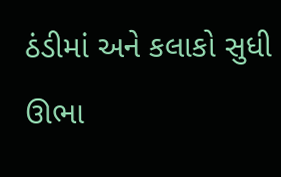ઠંડીમાં અને કલાકો સુધી ઊભા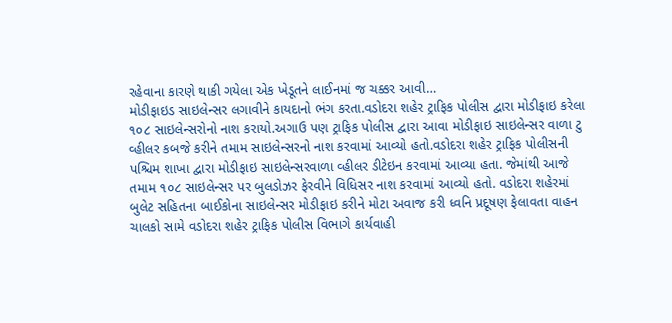રહેવાના કારણે થાકી ગયેલા એક ખેડૂતને લાઈનમાં જ ચક્કર આવી…
મોડીફાઇડ સાઇલેન્સર લગાવીને કાયદાનો ભંગ કરતા.વડોદરા શહેર ટ્રાફિક પોલીસ દ્વારા મોડીફાઇ કરેલા ૧૦૮ સાઇલેન્સરોનો નાશ કરાયો.અગાઉ પણ ટ્રાફિક પોલીસ દ્વારા આવા મોડીફાઇ સાઇલેન્સર વાળા ટુ વ્હીલર કબજે કરીને તમામ સાઇલેન્સરનો નાશ કરવામાં આવ્યો હતો.વડોદરા શહેર ટ્રાફિક પોલીસની પશ્ચિમ શાખા દ્વારા મોડીફાઇ સાઇલેન્સરવાળા વ્હીલર ડીટેઇન કરવામાં આવ્યા હતા. જેમાંથી આજે તમામ ૧૦૮ સાઇલેન્સર પર બુલડોઝર ફેરવીને વિધિસર નાશ કરવામાં આવ્યો હતો. વડોદરા શહેરમાં બુલેટ સહિતના બાઈકોના સાઇલેન્સર મોડીફાઇ કરીને મોટા અવાજ કરી ધ્વનિ પ્રદૂષણ ફેલાવતા વાહન ચાલકો સામે વડોદરા શહેર ટ્રાફિક પોલીસ વિભાગે કાર્યવાહી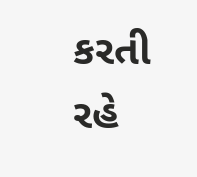કરતી રહે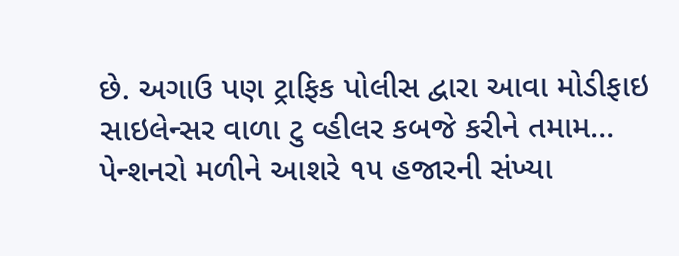છે. અગાઉ પણ ટ્રાફિક પોલીસ દ્વારા આવા મોડીફાઇ સાઇલેન્સર વાળા ટુ વ્હીલર કબજે કરીને તમામ…
પેન્શનરો મળીને આશરે ૧૫ હજારની સંખ્યા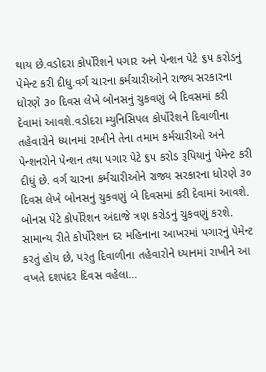થાય છે.વડોદરા કોર્પોરેશને પગાર અને પેન્શન પેટે ૬૫ કરોડનું પેમેન્ટ કરી દીધુ.વર્ગ ચારના કર્મચારીઓને રાજ્ય સરકારના ધોરણે ૩૦ દિવસ લેખે બોનસનું ચુકવણું બે દિવસમાં કરી દેવામાં આવશે.વડોદરા મ્યુનિસિપલ કોર્પોરેશને દિવાળીના તહેવારોને ધ્યાનમાં રાખીને તેના તમામ કર્મચારીઓ અને પેન્શનરોને પેન્શન તથા પગાર પેટે ૬૫ કરોડ રૂપિયાનું પેમેન્ટ કરી દીધું છે. વર્ગ ચારના કર્મચારીઓને રાજ્ય સરકારના ધોરણે ૩૦ દિવસ લેખે બોનસનું ચુકવણું બે દિવસમાં કરી દેવામાં આવશે. બોનસ પેટે કોર્પોરેશન અંદાજે ત્રણ કરોડનું ચુકવણું કરશે. સામાન્ય રીતે કોર્પોરેશન દર મહિનાના આખરમાં પગારનું પેમેન્ટ કરતું હોય છે, પરંતુ દિવાળીના તહેવારોને ધ્યાનમાં રાખીને આ વખતે દશપંદર દિવસ વહેલા…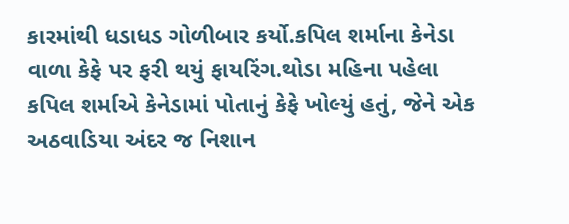કારમાંથી ધડાધડ ગોળીબાર કર્યો.કપિલ શર્માના કેનેડા વાળા કેફે પર ફરી થયું ફાયરિંગ.થોડા મહિના પહેલા કપિલ શર્માએ કેનેડામાં પોતાનું કેફે ખોલ્યું હતું, જેને એક અઠવાડિયા અંદર જ નિશાન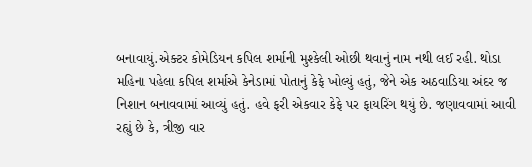બનાવાયું.એક્ટર કોમેડિયન કપિલ શર્માની મુશ્કેલી ઓછી થવાનું નામ નથી લઈ રહી. થોડા મહિના પહેલા કપિલ શર્માએ કેનેડામાં પોતાનું કેફે ખોલ્યું હતું, જેને એક અઠવાડિયા અંદર જ નિશાન બનાવવામાં આવ્યું હતું. હવે ફરી એકવાર કેફે પર ફાયરિંગ થયું છે. જણાવવામાં આવી રહ્યું છે કે, ત્રીજી વાર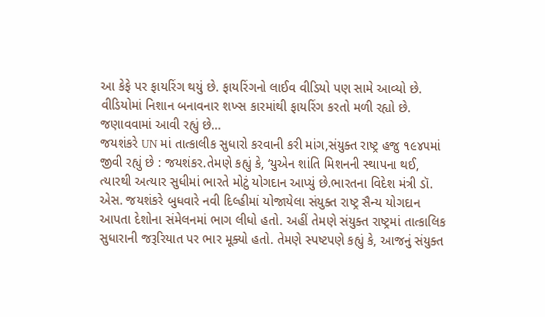આ કેફે પર ફાયરિંગ થયું છે. ફાયરિંગનો લાઈવ વીડિયો પણ સામે આવ્યો છે. વીડિયોમાં નિશાન બનાવનાર શખ્સ કારમાંથી ફાયરિંગ કરતો મળી રહ્યો છે. જણાવવામાં આવી રહ્યું છે…
જયશંકરે UN માં તાત્કાલીક સુધારો કરવાની કરી માંગ,સંયુક્ત રાષ્ટ્ર હજુ ૧૯૪૫માં જીવી રહ્યું છે : જયશંકર.તેમણે કહ્યું કે, ‘યુએન શાંતિ મિશનની સ્થાપના થઈ, ત્યારથી અત્યાર સુધીમાં ભારતે મોટું યોગદાન આપ્યું છે.ભારતના વિદેશ મંત્રી ડૉ. એસ. જયશંકરે બુધવારે નવી દિલ્હીમાં યોજાયેલા સંયુક્ત રાષ્ટ્ર સૈન્ય યોગદાન આપતા દેશોના સંમેલનમાં ભાગ લીધો હતો. અહીં તેમણે સંયુક્ત રાષ્ટ્રમાં તાત્કાલિક સુધારાની જરૂરિયાત પર ભાર મૂક્યો હતો. તેમણે સ્પષ્ટપણે કહ્યું કે, આજનું સંયુક્ત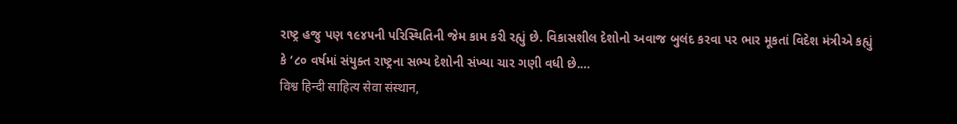રાષ્ટ્ર હજુ પણ ૧૯૪૫ની પરિસ્થિતિની જેમ કામ કરી રહ્યું છે. વિકાસશીલ દેશોનો અવાજ બુલંદ કરવા પર ભાર મૂકતાં વિદેશ મંત્રીએ કહ્યું કે ‘૮૦ વર્ષમાં સંયુક્ત રાષ્ટ્રના સભ્ય દેશોની સંખ્યા ચાર ગણી વધી છે.…
विश्व हिन्दी साहित्य सेवा संस्थान,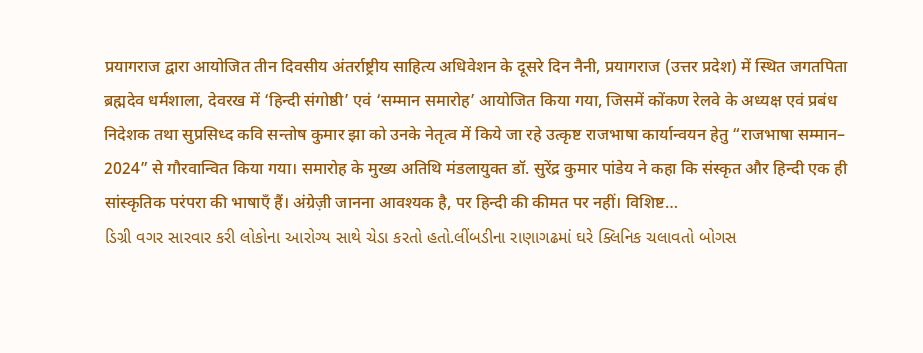प्रयागराज द्वारा आयोजित तीन दिवसीय अंतर्राष्ट्रीय साहित्य अधिवेशन के दूसरे दिन नैनी, प्रयागराज (उत्तर प्रदेश) में स्थित जगतपिता ब्रह्मदेव धर्मशाला, देवरख में ‘हिन्दी संगोष्ठी’ एवं ‘सम्मान समारोह’ आयोजित किया गया, जिसमें कोंकण रेलवे के अध्यक्ष एवं प्रबंध निदेशक तथा सुप्रसिध्द कवि सन्तोष कुमार झा को उनके नेतृत्व में किये जा रहे उत्कृष्ट राजभाषा कार्यान्वयन हेतु “राजभाषा सम्मान– 2024” से गौरवान्वित किया गया। समारोह के मुख्य अतिथि मंडलायुक्त डॉ. सुरेंद्र कुमार पांडेय ने कहा कि संस्कृत और हिन्दी एक ही सांस्कृतिक परंपरा की भाषाएँ हैं। अंग्रेज़ी जानना आवश्यक है, पर हिन्दी की कीमत पर नहीं। विशिष्ट…
ડિગ્રી વગર સારવાર કરી લોકોના આરોગ્ય સાથે ચેડા કરતો હતો.લીંબડીના રાણાગઢમાં ઘરે ક્લિનિક ચલાવતો બોગસ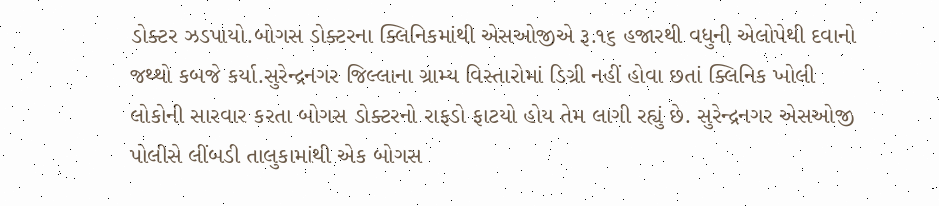ડોક્ટર ઝડપાયો.બોગસ ડોક્ટરના ક્લિનિકમાંથી એસઓજીએ રૂ.૧૬ હજારથી વધુની એલોપેથી દવાનો જથ્થો કબજે કર્યા.સુરેન્દ્રનગર જિલ્લાના ગ્રામ્ય વિસ્તારોમાં ડિગ્રી નહીં હોવા છતાં ક્લિનિક ખોલી લોકોની સારવાર કરતા બોગસ ડોક્ટરનો રાફડો ફાટયો હોય તેમ લાગી રહ્યું છે. સુરેન્દ્રનગર એસઓજી પોલીસે લીંબડી તાલુકામાંથી એક બોગસ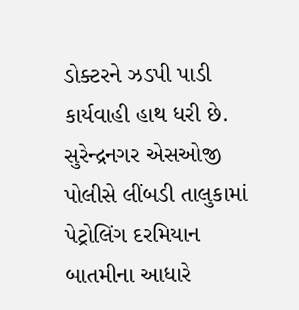ડોક્ટરને ઝડપી પાડી કાર્યવાહી હાથ ધરી છે. સુરેન્દ્રનગર એસઓજી પોલીસે લીંબડી તાલુકામાં પેટ્રોલિંગ દરમિયાન બાતમીના આધારે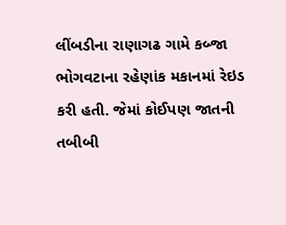લીંબડીના રાણાગઢ ગામે કબ્જા ભોગવટાના રહેણાંક મકાનમાં રેઇડ કરી હતી. જેમાં કોઈપણ જાતની તબીબી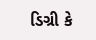ડિગ્રી કે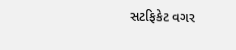સટફિકેટ વગર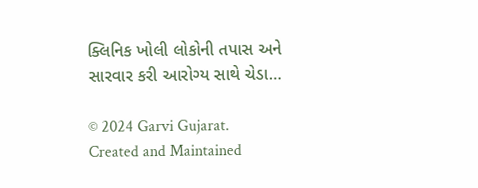ક્લિનિક ખોલી લોકોની તપાસ અને સારવાર કરી આરોગ્ય સાથે ચેડા…

© 2024 Garvi Gujarat. Created and Maintained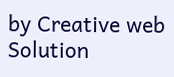by Creative web Solution